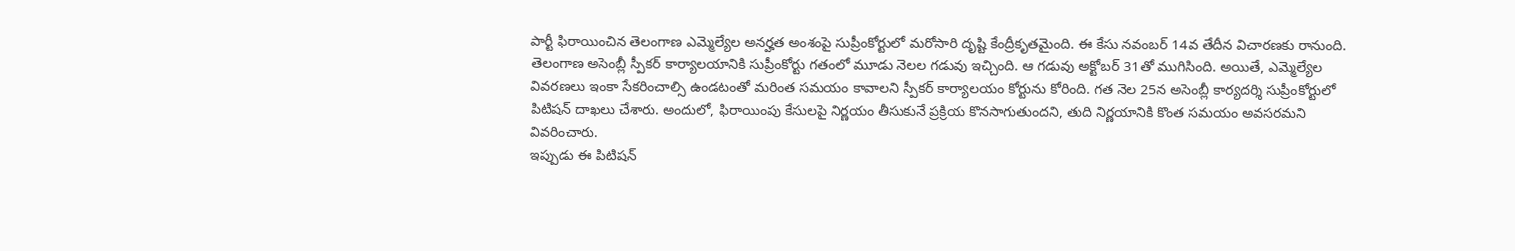పార్టీ ఫిరాయించిన తెలంగాణ ఎమ్మెల్యేల అనర్హత అంశంపై సుప్రీంకోర్టులో మరోసారి దృష్టి కేంద్రీకృతమైంది. ఈ కేసు నవంబర్ 14వ తేదీన విచారణకు రానుంది. తెలంగాణ అసెంబ్లీ స్పీకర్ కార్యాలయానికి సుప్రీంకోర్టు గతంలో మూడు నెలల గడువు ఇచ్చింది. ఆ గడువు అక్టోబర్ 31తో ముగిసింది. అయితే, ఎమ్మెల్యేల వివరణలు ఇంకా సేకరించాల్సి ఉండటంతో మరింత సమయం కావాలని స్పీకర్ కార్యాలయం కోర్టును కోరింది. గత నెల 25న అసెంబ్లీ కార్యదర్శి సుప్రీంకోర్టులో పిటిషన్ దాఖలు చేశారు. అందులో, ఫిరాయింపు కేసులపై నిర్ణయం తీసుకునే ప్రక్రియ కొనసాగుతుందని, తుది నిర్ణయానికి కొంత సమయం అవసరమని వివరించారు.
ఇప్పుడు ఈ పిటిషన్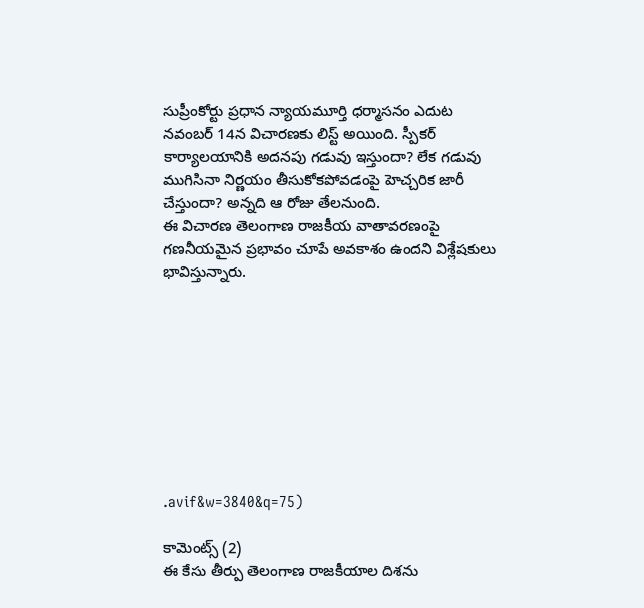సుప్రీంకోర్టు ప్రధాన న్యాయమూర్తి ధర్మాసనం ఎదుట నవంబర్ 14న విచారణకు లిస్ట్ అయింది. స్పీకర్ కార్యాలయానికి అదనపు గడువు ఇస్తుందా? లేక గడువు ముగిసినా నిర్ణయం తీసుకోకపోవడంపై హెచ్చరిక జారీ చేస్తుందా? అన్నది ఆ రోజు తేలనుంది.
ఈ విచారణ తెలంగాణ రాజకీయ వాతావరణంపై గణనీయమైన ప్రభావం చూపే అవకాశం ఉందని విశ్లేషకులు భావిస్తున్నారు.









.avif&w=3840&q=75)

కామెంట్స్ (2)
ఈ కేసు తీర్పు తెలంగాణ రాజకీయాల దిశను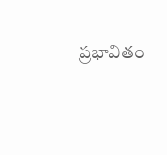ప్రభావితం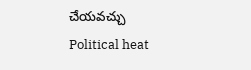చేయవచ్చు
Political heat